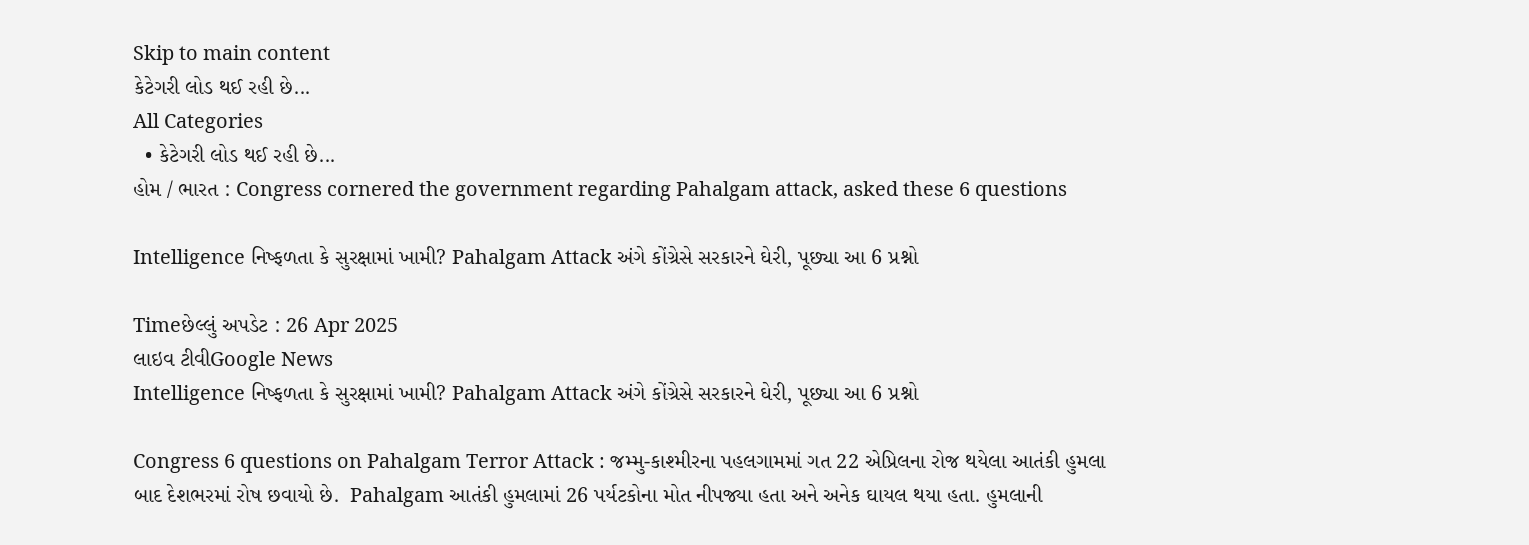Skip to main content
કેટેગરી લોડ થઈ રહી છે...
All Categories
  • કેટેગરી લોડ થઈ રહી છે...
હોમ / ભારત : Congress cornered the government regarding Pahalgam attack, asked these 6 questions

Intelligence નિષ્ફળતા કે સુરક્ષામાં ખામી? Pahalgam Attack અંગે કોંગ્રેસે સરકારને ઘેરી, પૂછ્યા આ 6 પ્રશ્નો

Timeછેલ્લું અપડેટ : 26 Apr 2025
લાઇવ ટીવીGoogle News
Intelligence નિષ્ફળતા કે સુરક્ષામાં ખામી? Pahalgam Attack અંગે કોંગ્રેસે સરકારને ઘેરી, પૂછ્યા આ 6 પ્રશ્નો

Congress 6 questions on Pahalgam Terror Attack : જમ્મુ-કાશ્મીરના પહલગામમાં ગત 22 એપ્રિલના રોજ થયેલા આતંકી હુમલા બાદ દેશભરમાં રોષ છવાયો છે.  Pahalgam આતંકી હુમલામાં 26 પર્યટકોના મોત નીપજ્યા હતા અને અનેક ઘાયલ થયા હતા. હુમલાની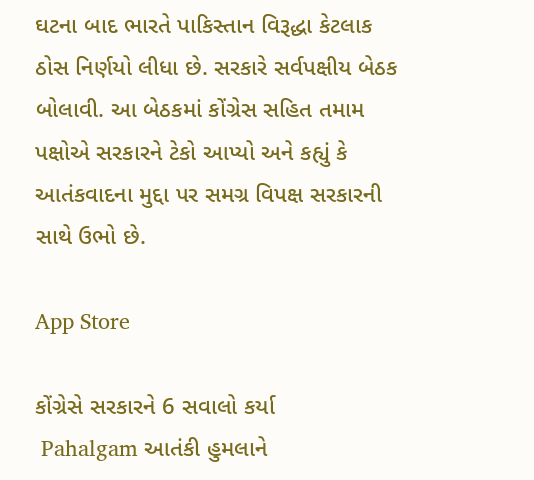ઘટના બાદ ભારતે પાકિસ્તાન વિરૂદ્ધા કેટલાક ઠોસ નિર્ણયો લીધા છે. સરકારે સર્વપક્ષીય બેઠક બોલાવી. આ બેઠકમાં કોંગ્રેસ સહિત તમામ પક્ષોએ સરકારને ટેકો આપ્યો અને કહ્યું કે આતંકવાદના મુદ્દા પર સમગ્ર વિપક્ષ સરકારની સાથે ઉભો છે.

App Store

કોંગ્રેસે સરકારને 6 સવાલો કર્યા
 Pahalgam આતંકી હુમલાને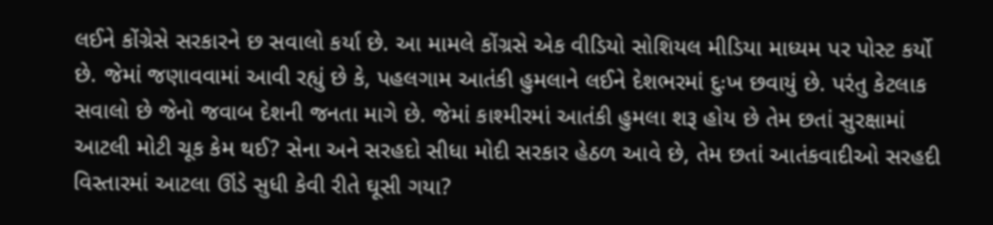લઈને કોંગ્રેસે સરકારને છ સવાલો કર્યા છે. આ મામલે કોંગ્રસે એક વીડિયો સોશિયલ મીડિયા માધ્યમ પર પોસ્ટ કર્યો છે. જેમાં જણાવવામાં આવી રહ્યું છે કે, પહલગામ આતંકી હુમલાને લઈને દેશભરમાં દુઃખ છવાયું છે. પરંતુ કેટલાક સવાલો છે જેનો જવાબ દેશની જનતા માગે છે. જેમાં કાશ્મીરમાં આતંકી હુમલા શરૂ હોય છે તેમ છતાં સુરક્ષામાં આટલી મોટી ચૂક કેમ થઈ? સેના અને સરહદો સીધા મોદી સરકાર હેઠળ આવે છે, તેમ છતાં આતંકવાદીઓ સરહદી વિસ્તારમાં આટલા ઊંડે સુધી કેવી રીતે ઘૂસી ગયા?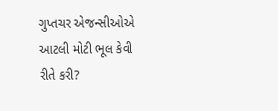ગુપ્તચર એજન્સીઓએ આટલી મોટી ભૂલ કેવી રીતે કરી?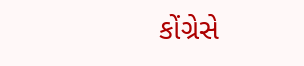કોંગ્રેસે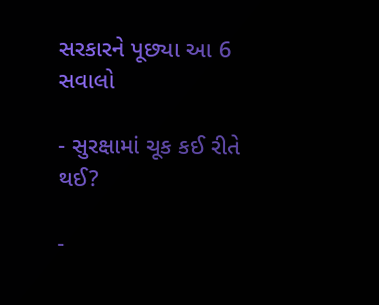સરકારને પૂછ્યા આ 6 સવાલો

- સુરક્ષામાં ચૂક કઈ રીતે થઈ?

-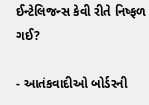ઈન્ટેલિજન્સ કેવી રીતે નિષ્ફળ ગઈ?

- આતંકવાદીઓ બોર્ડરની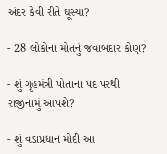અંદર કેવી રીતે ઘૂસ્યા?

- 28 લોકોના મોતનું જવાબદાર કોણ?

- શું ગૃહમંત્રી પોતાના પદ પરથી રાજીનામું આપશે?

- શું વડાપ્રધાન મોદી આ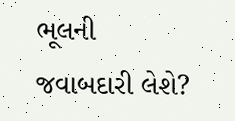ભૂલની જવાબદારી લેશે?